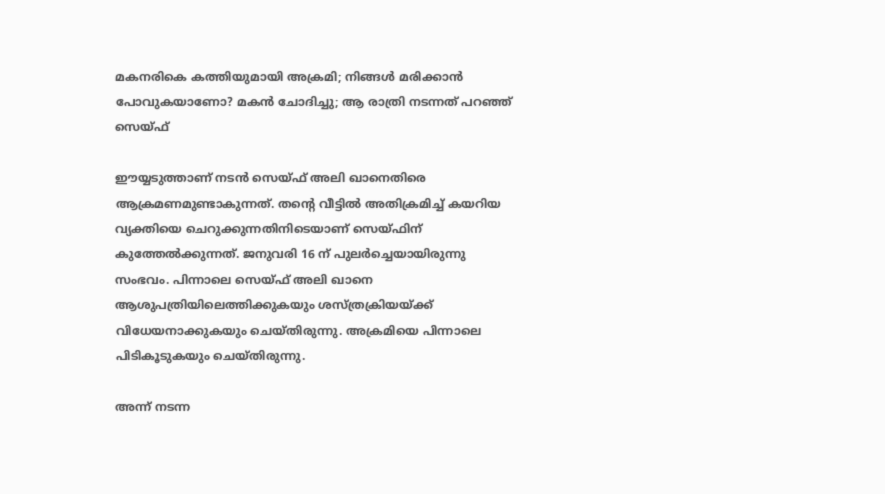മകനരികെ കത്തിയുമായി അക്രമി; നിങ്ങള്‍ മരിക്കാന്‍ പോവുകയാണോ? മകന്‍ ചോദിച്ചു; ആ രാത്രി നടന്നത് പറഞ്ഞ് സെയ്ഫ്‌

ഈയ്യടുത്താണ് നടന്‍ സെയ്ഫ് അലി ഖാനെതിരെ ആക്രമണമുണ്ടാകുന്നത്. തന്റെ വീട്ടില്‍ അതിക്രമിച്ച് കയറിയ വ്യക്തിയെ ചെറുക്കുന്നതിനിടെയാണ് സെയ്ഫിന് കുത്തേല്‍ക്കുന്നത്. ജനുവരി 16 ന് പുലര്‍ച്ചെയായിരുന്നു സംഭവം. പിന്നാലെ സെയ്ഫ് അലി ഖാനെ ആശുപത്രിയിലെത്തിക്കുകയും ശസ്ത്രക്രിയയ്ക്ക് വിധേയനാക്കുകയും ചെയ്തിരുന്നു. അക്രമിയെ പിന്നാലെ പിടികൂടുകയും ചെയ്തിരുന്നു.

അന്ന് നടന്ന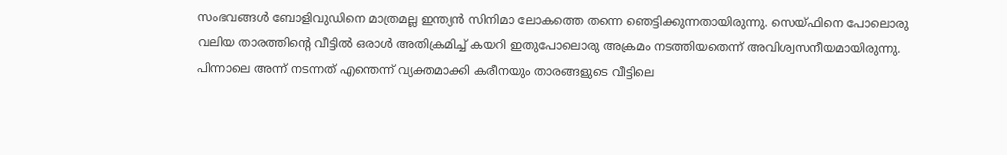സംഭവങ്ങള്‍ ബോളിവുഡിനെ മാത്രമല്ല ഇന്ത്യന്‍ സിനിമാ ലോകത്തെ തന്നെ ഞെട്ടിക്കുന്നതായിരുന്നു. സെയ്ഫിനെ പോലൊരു വലിയ താരത്തിന്റെ വീട്ടില്‍ ഒരാള്‍ അതിക്രമിച്ച് കയറി ഇതുപോലൊരു അക്രമം നടത്തിയതെന്ന് അവിശ്വസനീയമായിരുന്നു. പിന്നാലെ അന്ന് നടന്നത് എന്തെന്ന് വ്യക്തമാക്കി കരീനയും താരങ്ങളുടെ വീട്ടിലെ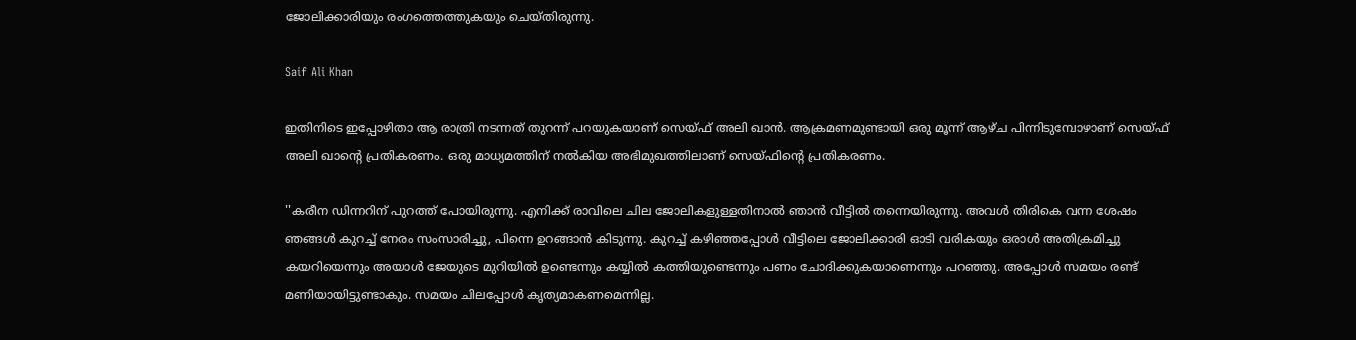ജോലിക്കാരിയും രംഗത്തെത്തുകയും ചെയ്തിരുന്നു.

Saif Ali Khan

ഇതിനിടെ ഇപ്പോഴിതാ ആ രാത്രി നടന്നത് തുറന്ന് പറയുകയാണ് സെയ്ഫ് അലി ഖാന്‍. ആക്രമണമുണ്ടായി ഒരു മൂന്ന് ആഴ്ച പിന്നിടുമ്പോഴാണ് സെയ്ഫ് അലി ഖാന്റെ പ്രതികരണം. ഒരു മാധ്യമത്തിന് നല്‍കിയ അഭിമുഖത്തിലാണ് സെയ്ഫിന്റെ പ്രതികരണം.

''കരീന ഡിന്നറിന് പുറത്ത് പോയിരുന്നു. എനിക്ക് രാവിലെ ചില ജോലികളുള്ളതിനാല്‍ ഞാന്‍ വീട്ടില്‍ തന്നെയിരുന്നു. അവള്‍ തിരികെ വന്ന ശേഷം ഞങ്ങള്‍ കുറച്ച് നേരം സംസാരിച്ചു, പിന്നെ ഉറങ്ങാന്‍ കിടുന്നു. കുറച്ച് കഴിഞ്ഞപ്പോള്‍ വീട്ടിലെ ജോലിക്കാരി ഓടി വരികയും ഒരാള്‍ അതിക്രമിച്ചു കയറിയെന്നും അയാള്‍ ജേയുടെ മുറിയില്‍ ഉണ്ടെന്നും കയ്യില്‍ കത്തിയുണ്ടെന്നും പണം ചോദിക്കുകയാണെന്നും പറഞ്ഞു. അപ്പോള്‍ സമയം രണ്ട് മണിയായിട്ടുണ്ടാകും. സമയം ചിലപ്പോള്‍ കൃത്യമാകണമെന്നില്ല.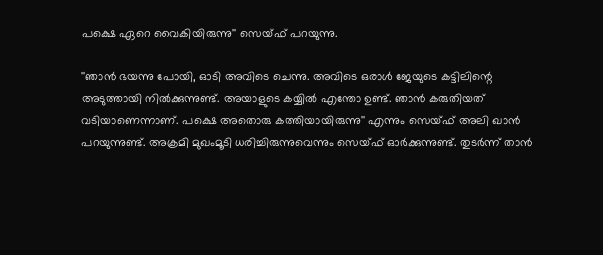പക്ഷെ ഏറെ വൈകിയിരുന്നു'' സെയ്ഫ് പറയുന്നു.

''ഞാന്‍ ഭയന്നു പോയി, ഓടി അവിടെ ചെന്നു. അവിടെ ഒരാള്‍ ജേയുടെ കട്ടിലിന്റെ അടുത്തായി നില്‍ക്കുന്നുണ്ട്. അയാളുടെ കയ്യില്‍ എന്തോ ഉണ്ട്. ഞാന്‍ കരുതിയത് വടിയാണെന്നാണ്. പക്ഷെ അതൊരു കത്തിയായിരുന്നു'' എന്നും സെയ്ഫ് അലി ഖാന്‍ പറയുന്നുണ്ട്. അക്രമി മുഖംമൂടി ധരിച്ചിരുന്നുവെന്നും സെയ്ഫ് ഓര്‍ക്കുന്നുണ്ട്. തുടര്‍ന്ന് താന്‍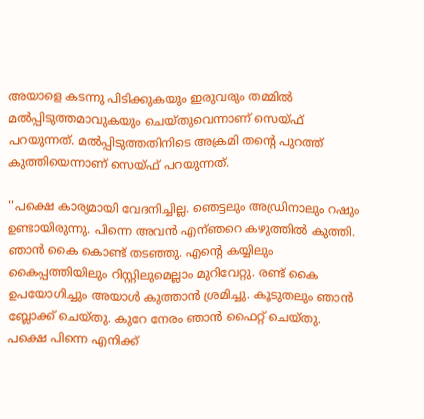അയാളെ കടന്നു പിടിക്കുകയും ഇരുവരും തമ്മില്‍ മല്‍പ്പിടുത്തമാവുകയും ചെയ്തുവെന്നാണ് സെയ്ഫ് പറയുന്നത്. മല്‍പ്പിടുത്തതിനിടെ അക്രമി തന്റെ പുറത്ത് കുത്തിയെന്നാണ് സെയ്ഫ് പറയുന്നത്.

''പക്ഷെ കാര്യമായി വേദനിച്ചില്ല. ഞെട്ടലും അഡ്രിനാലും റഷും ഉണ്ടായിരുന്നു. പിന്നെ അവന്‍ എന്ഞറെ കഴുത്തില്‍ കുത്തി. ഞാന്‍ കൈ കൊണ്ട് തടഞ്ഞു. എന്റെ കയ്യിലും കൈപ്പത്തിയിലും റിസ്റ്റിലുമെല്ലാം മുറിവേറ്റു. രണ്ട് കൈ ഉപയോഗിച്ചും അയാള്‍ കുത്താന്‍ ശ്രമിച്ചു. കൂടുതലും ഞാന്‍ ബ്ലോക്ക് ചെയ്തു. കുറേ നേരം ഞാന്‍ ഫൈറ്റ് ചെയ്തു. പക്ഷെ പിന്നെ എനിക്ക്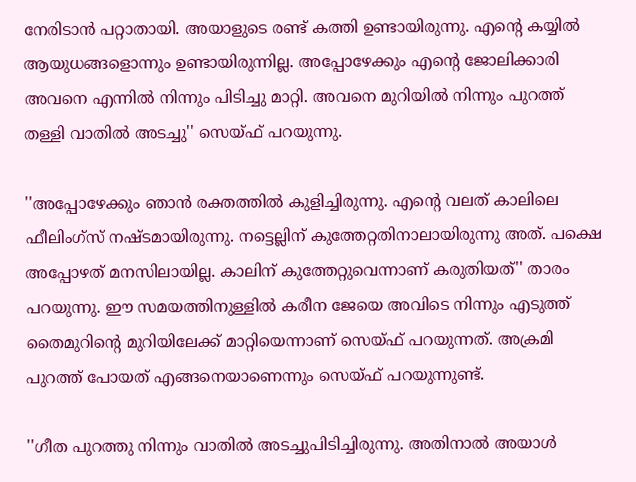നേരിടാന്‍ പറ്റാതായി. അയാളുടെ രണ്ട് കത്തി ഉണ്ടായിരുന്നു. എന്റെ കയ്യില്‍ ആയുധങ്ങളൊന്നും ഉണ്ടായിരുന്നില്ല. അപ്പോഴേക്കും എന്റെ ജോലിക്കാരി അവനെ എന്നില്‍ നിന്നും പിടിച്ചു മാറ്റി. അവനെ മുറിയില്‍ നിന്നും പുറത്ത് തള്ളി വാതില്‍ അടച്ചു'' സെയ്ഫ് പറയുന്നു.

''അപ്പോഴേക്കും ഞാന്‍ രക്തത്തില്‍ കുളിച്ചിരുന്നു. എന്റെ വലത് കാലിലെ ഫീലിംഗ്‌സ് നഷ്ടമായിരുന്നു. നട്ടെല്ലിന് കുത്തേറ്റതിനാലായിരുന്നു അത്. പക്ഷെ അപ്പോഴത് മനസിലായില്ല. കാലിന് കുത്തേറ്റുവെന്നാണ് കരുതിയത്'' താരം പറയുന്നു. ഈ സമയത്തിനുള്ളില്‍ കരീന ജേയെ അവിടെ നിന്നും എടുത്ത് തൈമുറിന്റെ മുറിയിലേക്ക് മാറ്റിയെന്നാണ് സെയ്ഫ് പറയുന്നത്. അക്രമി പുറത്ത് പോയത് എങ്ങനെയാണെന്നും സെയ്ഫ് പറയുന്നുണ്ട്.

''ഗീത പുറത്തു നിന്നും വാതില്‍ അടച്ചുപിടിച്ചിരുന്നു. അതിനാല്‍ അയാള്‍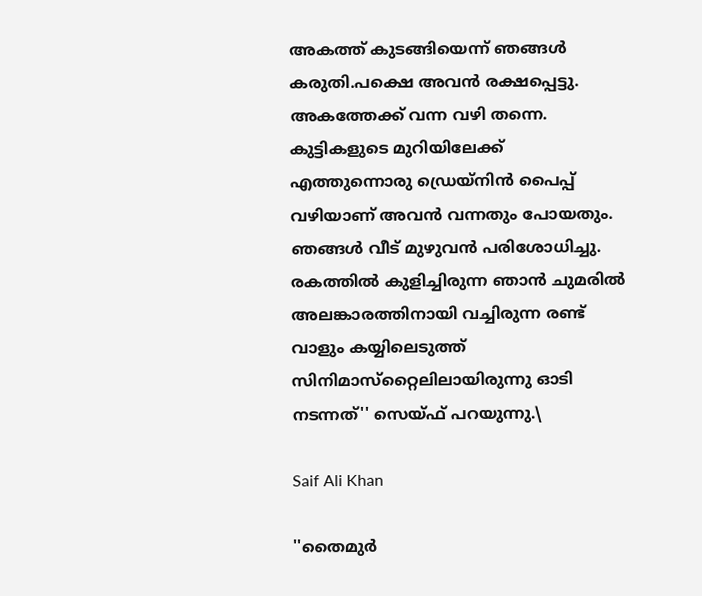അകത്ത് കുടങ്ങിയെന്ന് ഞങ്ങള്‍ കരുതി.പക്ഷെ അവന്‍ രക്ഷപ്പെട്ടു. അകത്തേക്ക് വന്ന വഴി തന്നെ. കുട്ടികളുടെ മുറിയിലേക്ക് എത്തുന്നൊരു ഡ്രെയ്‌നിന്‍ പൈപ്പ് വഴിയാണ് അവന്‍ വന്നതും പോയതും. ഞങ്ങള്‍ വീട് മുഴുവന്‍ പരിശോധിച്ചു. രകത്തില്‍ കുളിച്ചിരുന്ന ഞാന്‍ ചുമരില്‍ അലങ്കാരത്തിനായി വച്ചിരുന്ന രണ്ട് വാളും കയ്യിലെടുത്ത് സിനിമാസ്‌റ്റൈലിലായിരുന്നു ഓടി നടന്നത്'' സെയ്ഫ് പറയുന്നു.\

Saif Ali Khan

''തൈമുര്‍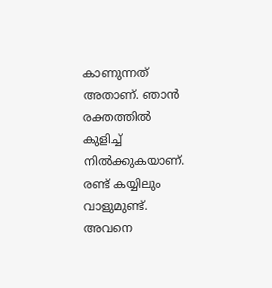കാണുന്നത് അതാണ്. ഞാന്‍ രക്തത്തില്‍ കുളിച്ച് നില്‍ക്കുകയാണ്. രണ്ട് കയ്യിലും വാളുമുണ്ട്. അവനെ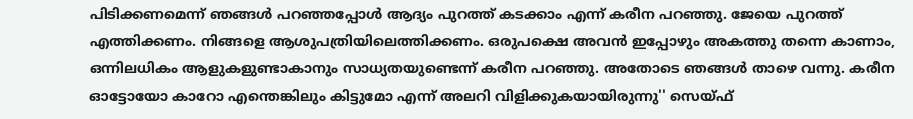പിടിക്കണമെന്ന് ഞങ്ങള്‍ പറഞ്ഞപ്പോള്‍ ആദ്യം പുറത്ത് കടക്കാം എന്ന് കരീന പറഞ്ഞു. ജേയെ പുറത്ത് എത്തിക്കണം. നിങ്ങളെ ആശുപത്രിയിലെത്തിക്കണം. ഒരുപക്ഷെ അവന്‍ ഇപ്പോഴും അകത്തു തന്നെ കാണാം, ഒന്നിലധികം ആളുകളുണ്ടാകാനും സാധ്യതയുണ്ടെന്ന് കരീന പറഞ്ഞു. അതോടെ ഞങ്ങള്‍ താഴെ വന്നു. കരീന ഓട്ടോയോ കാറോ എന്തെങ്കിലും കിട്ടുമോ എന്ന് അലറി വിളിക്കുകയായിരുന്നു'' സെയ്ഫ്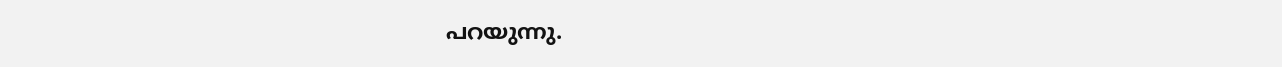പറയുന്നു.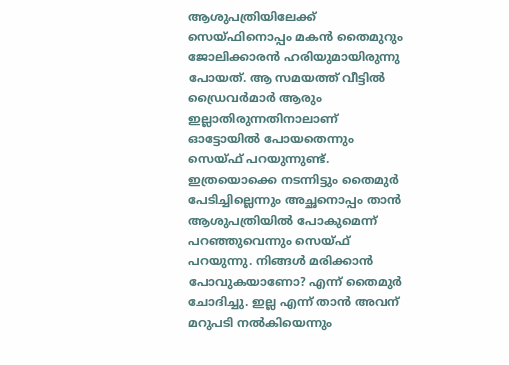ആശുപത്രിയിലേക്ക് സെയ്ഫിനൊപ്പം മകന്‍ തൈമുറും ജോലിക്കാരന്‍ ഹരിയുമായിരുന്നു പോയത്. ആ സമയത്ത് വീട്ടില്‍ ഡ്രൈവര്‍മാര്‍ ആരും ഇല്ലാതിരുന്നതിനാലാണ് ഓട്ടോയില്‍ പോയതെന്നും സെയ്ഫ് പറയുന്നുണ്ട്. ഇത്രയൊക്കെ നടന്നിട്ടും തൈമുര്‍ പേടിച്ചില്ലെന്നും അച്ഛനൊപ്പം താന്‍ ആശുപത്രിയില്‍ പോകുമെന്ന് പറഞ്ഞുവെന്നും സെയ്ഫ് പറയുന്നു. നിങ്ങള്‍ മരിക്കാന്‍ പോവുകയാണോ? എന്ന് തൈമുര്‍ ചോദിച്ചു. ഇല്ല എന്ന് താന്‍ അവന് മറുപടി നല്‍കിയെന്നും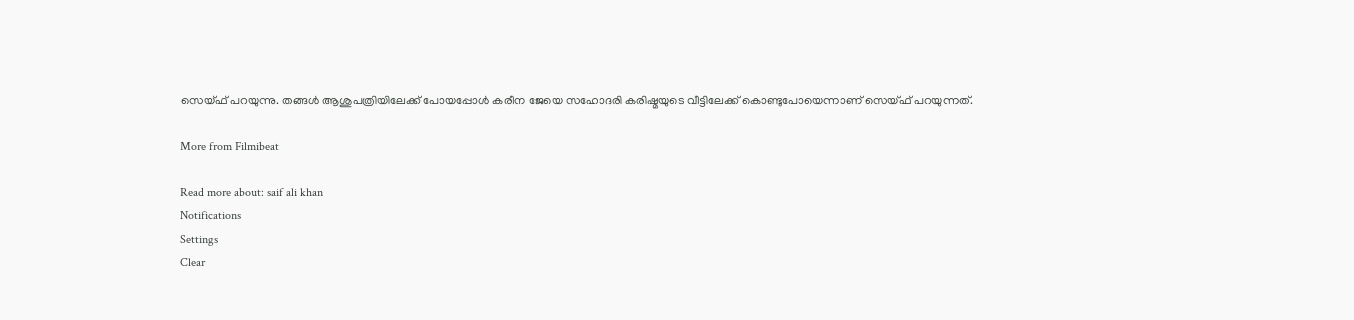സെയ്ഫ് പറയുന്നു. തങ്ങള്‍ ആശുപത്രിയിലേക്ക് പോയപ്പോള്‍ കരീന ജേയെ സഹോദരി കരിഷ്മയുടെ വീട്ടിലേക്ക് കൊണ്ടുപോയെന്നാണ് സെയ്ഫ് പറയുന്നത്.

More from Filmibeat

Read more about: saif ali khan
Notifications
Settings
Clear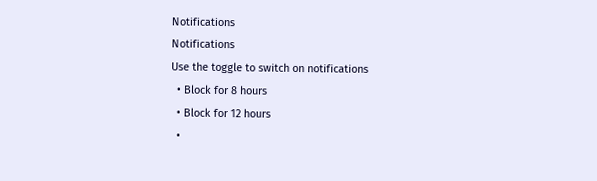Notifications
Notifications
Use the toggle to switch on notifications
  • Block for 8 hours
  • Block for 12 hours
  •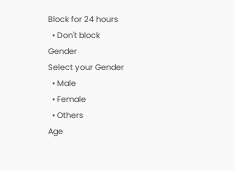Block for 24 hours
  • Don't block
Gender
Select your Gender
  • Male
  • Female
  • Others
Age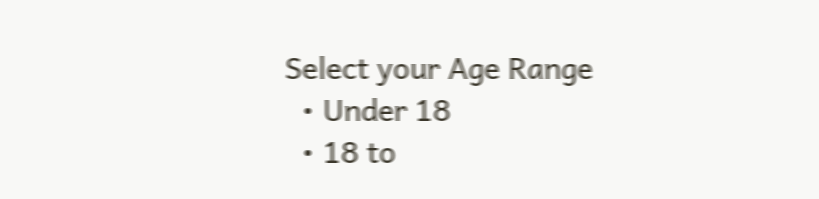Select your Age Range
  • Under 18
  • 18 to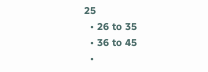25
  • 26 to 35
  • 36 to 45
  •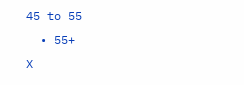45 to 55
  • 55+
X